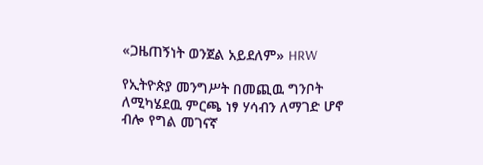«ጋዜጠኝነት ወንጀል አይደለም» HRW

የኢትዮጵያ መንግሥት በመጪዉ ግንቦት ለሚካሄደዉ ምርጫ ነፃ ሃሳብን ለማገድ ሆኖ ብሎ የግል መገናኛ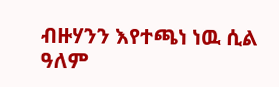ብዙሃንን እየተጫነ ነዉ ሲል ዓለም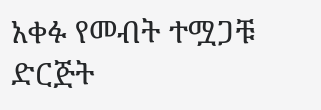አቀፉ የመብት ተሟጋቹ ድርጅት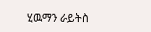ሂዉማን ራይትስ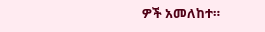ዎች አመለከተ።